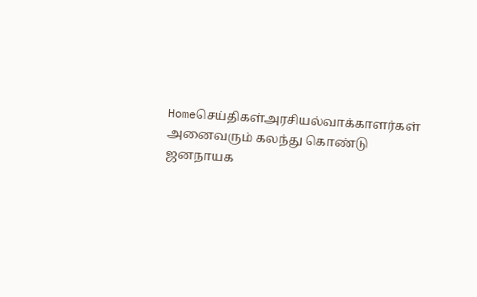Homeசெய்திகள்அரசியல்வாக்காளர்கள் அனைவரும் கலந்து கொண்டு ஜனநாயக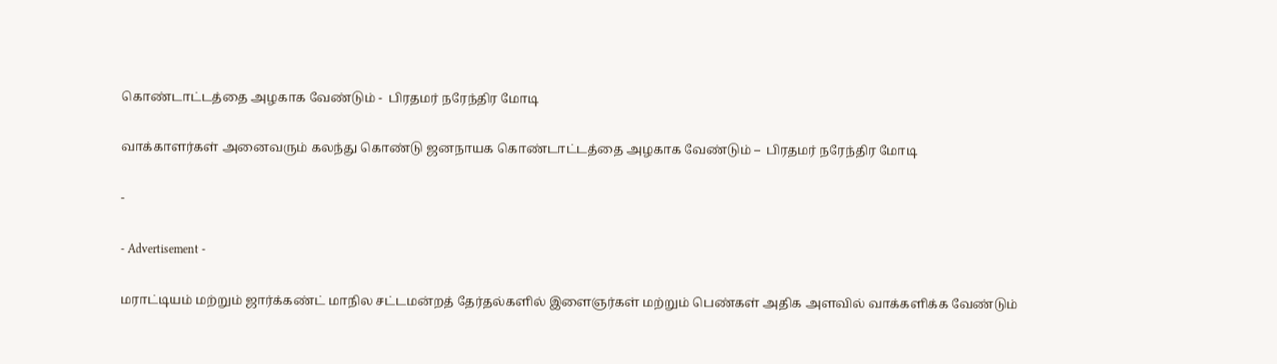கொண்டாட்டத்தை அழகாக வேண்டும் -  பிரதமர் நரேந்திர மோடி

வாக்காளர்கள் அனைவரும் கலந்து கொண்டு ஜனநாயக கொண்டாட்டத்தை அழகாக வேண்டும் –  பிரதமர் நரேந்திர மோடி

-

- Advertisement -

மராட்டியம் மற்றும் ஜார்க்கண்ட் மாநில சட்டமன்றத் தேர்தல்களில் இளைஞர்கள் மற்றும் பெண்கள் அதிக அளவில் வாக்களிக்க வேண்டும்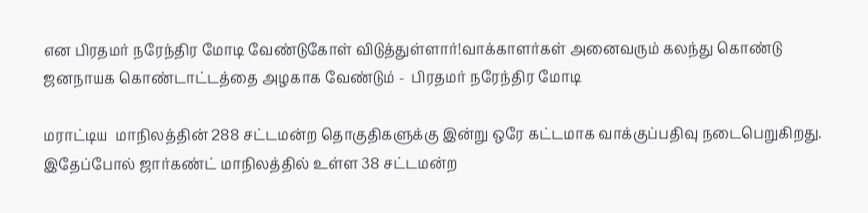என பிரதமர் நரேந்திர மோடி வேண்டுகோள் விடுத்துள்ளார்!வாக்காளர்கள் அனைவரும் கலந்து கொண்டு ஜனநாயக கொண்டாட்டத்தை அழகாக வேண்டும் -  பிரதமர் நரேந்திர மோடி

மராட்டிய  மாநிலத்தின் 288 சட்டமன்ற தொகுதிகளுக்கு இன்று ஒரே கட்டமாக வாக்குப்பதிவு நடைபெறுகிறது. இதேப்போல் ஜார்கண்ட் மாநிலத்தில் உள்ள 38 சட்டமன்ற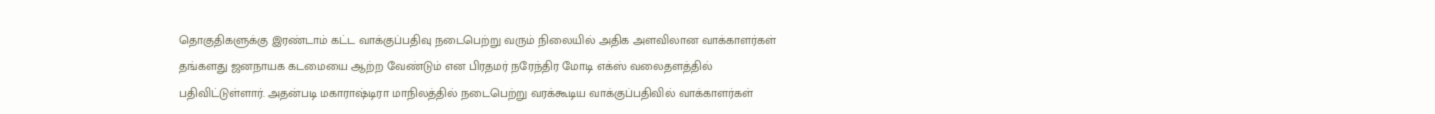தொகுதிகளுக்கு இரண்டாம் கட்ட வாக்குப்பதிவு நடைபெற்று வரும் நிலையில் அதிக அளவிலான வாக்காளர்கள் தங்களது ஜனநாயக கடமையை ஆற்ற வேண்டும் என பிரதமர் நரேந்திர மோடி எக்ஸ் வலைதளத்தில் பதிவிட்டுள்ளார். அதன்படி மகாராஷ்டிரா மாநிலத்தில் நடைபெற்று வரக்கூடிய வாக்குப்பதிவில் வாக்காளர்கள்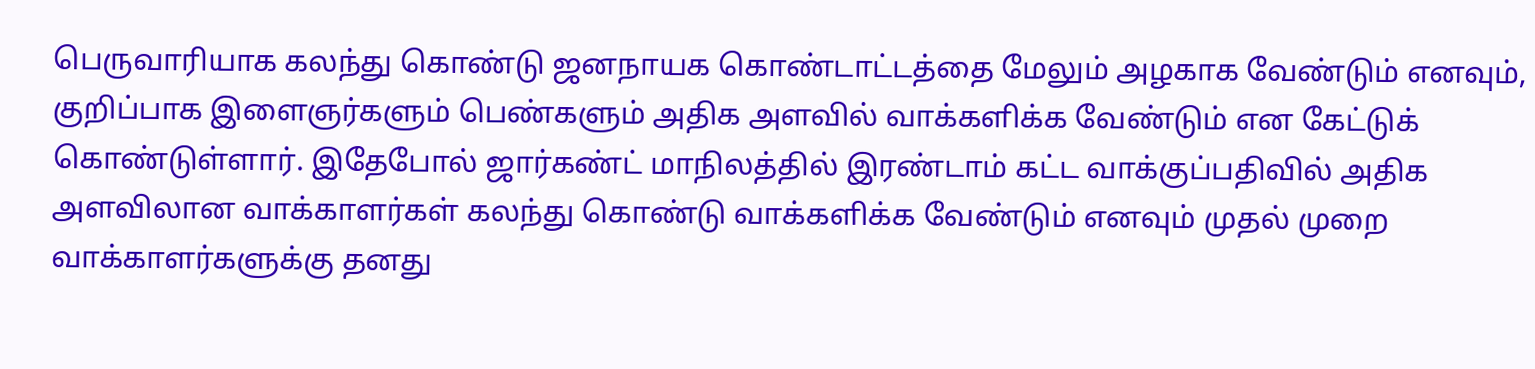பெருவாரியாக கலந்து கொண்டு ஜனநாயக கொண்டாட்டத்தை மேலும் அழகாக வேண்டும் எனவும், குறிப்பாக இளைஞர்களும் பெண்களும் அதிக அளவில் வாக்களிக்க வேண்டும் என கேட்டுக் கொண்டுள்ளார். இதேபோல் ஜார்கண்ட் மாநிலத்தில் இரண்டாம் கட்ட வாக்குப்பதிவில் அதிக அளவிலான வாக்காளர்கள் கலந்து கொண்டு வாக்களிக்க வேண்டும் எனவும் முதல் முறை வாக்காளர்களுக்கு தனது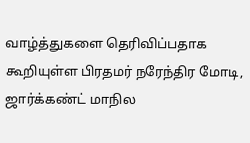வாழ்த்துகளை தெரிவிப்பதாக கூறியுள்ள பிரதமர் நரேந்திர மோடி, ஜார்க்கண்ட் மாநில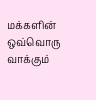மக்களின் ஒவ்வொரு வாக்கும்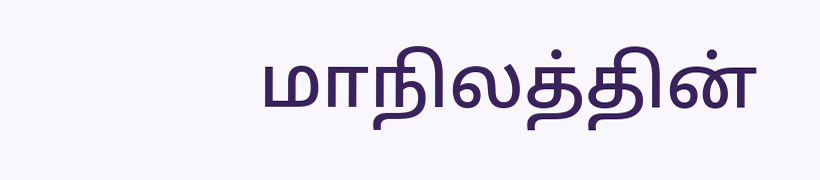மாநிலத்தின்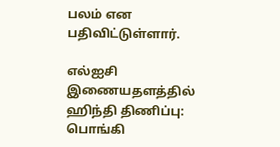பலம் என பதிவிட்டுள்ளார்.

எல்ஐசி இணையதளத்தில் ஹிந்தி திணிப்பு: பொங்கி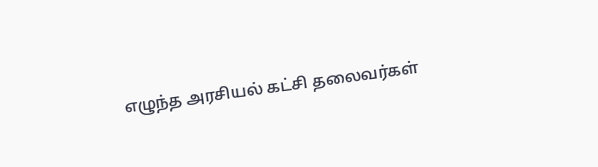எழுந்த அரசியல் கட்சி தலைவர்கள்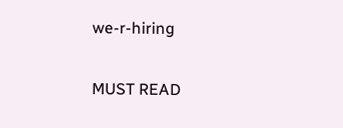we-r-hiring

MUST READ